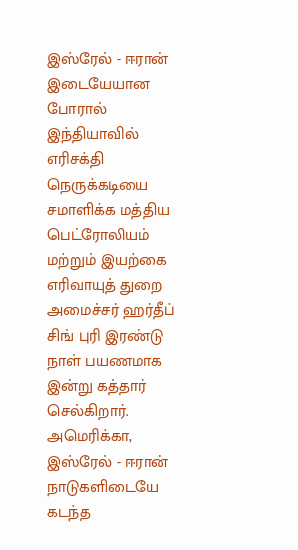இஸ்ரேல் - ஈரான் இடையேயான போரால் இந்தியாவில் எரிசக்தி நெருக்கடியை சமாளிக்க மத்திய பெட்ரோலியம் மற்றும் இயற்கை எரிவாயுத் துறை அமைச்சர் ஹர்தீப் சிங் புரி இரண்டு நாள் பயணமாக இன்று கத்தார் செல்கிறார்.
அமெரிக்கா, இஸ்ரேல் - ஈரான் நாடுகளிடையே கடந்த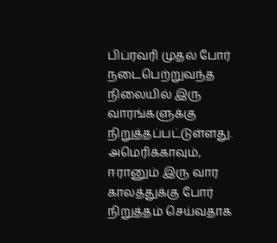பிப்ரவரி முதல் போர் நடைபெற்றுவந்த நிலையில் இரு வாரங்களுக்கு நிறுத்தப்பட்டுள்ளது.
அமெரிக்காவும், ஈரானும் இரு வார காலத்துக்கு போர் நிறுத்தம் செய்வதாக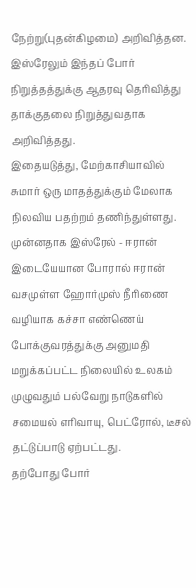நேற்று(புதன்கிழமை) அறிவித்தன. இஸ்ரேலும் இந்தப் போர் நிறுத்தத்துக்கு ஆதரவு தெரிவித்து தாக்குதலை நிறுத்துவதாக அறிவித்தது.
இதையடுத்து, மேற்காசியாவில் சுமார் ஒரு மாதத்துக்கும் மேலாக நிலவிய பதற்றம் தணிந்துள்ளது.
முன்னதாக இஸ்ரேல் - ஈரான் இடையேயான போரால் ஈரான் வசமுள்ள ஹோர்முஸ் நீரிணை வழியாக கச்சா எண்ணெய் போக்குவரத்துக்கு அனுமதி மறுக்கப்பட்ட நிலையில் உலகம் முழுவதும் பல்வேறு நாடுகளில் சமையல் எரிவாயு, பெட்ரோல், டீசல் தட்டுப்பாடு ஏற்பட்டது.
தற்போது போர்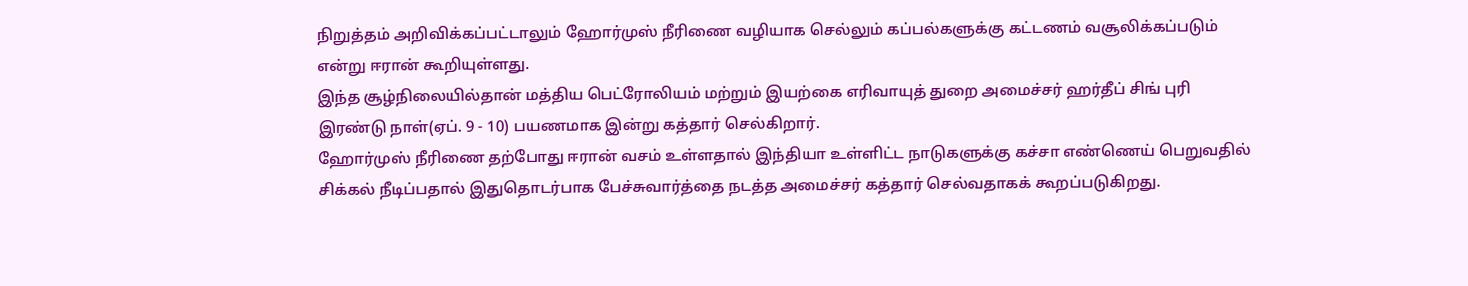நிறுத்தம் அறிவிக்கப்பட்டாலும் ஹோர்முஸ் நீரிணை வழியாக செல்லும் கப்பல்களுக்கு கட்டணம் வசூலிக்கப்படும் என்று ஈரான் கூறியுள்ளது.
இந்த சூழ்நிலையில்தான் மத்திய பெட்ரோலியம் மற்றும் இயற்கை எரிவாயுத் துறை அமைச்சர் ஹர்தீப் சிங் புரி இரண்டு நாள்(ஏப். 9 - 10) பயணமாக இன்று கத்தார் செல்கிறார்.
ஹோர்முஸ் நீரிணை தற்போது ஈரான் வசம் உள்ளதால் இந்தியா உள்ளிட்ட நாடுகளுக்கு கச்சா எண்ணெய் பெறுவதில் சிக்கல் நீடிப்பதால் இதுதொடர்பாக பேச்சுவார்த்தை நடத்த அமைச்சர் கத்தார் செல்வதாகக் கூறப்படுகிறது.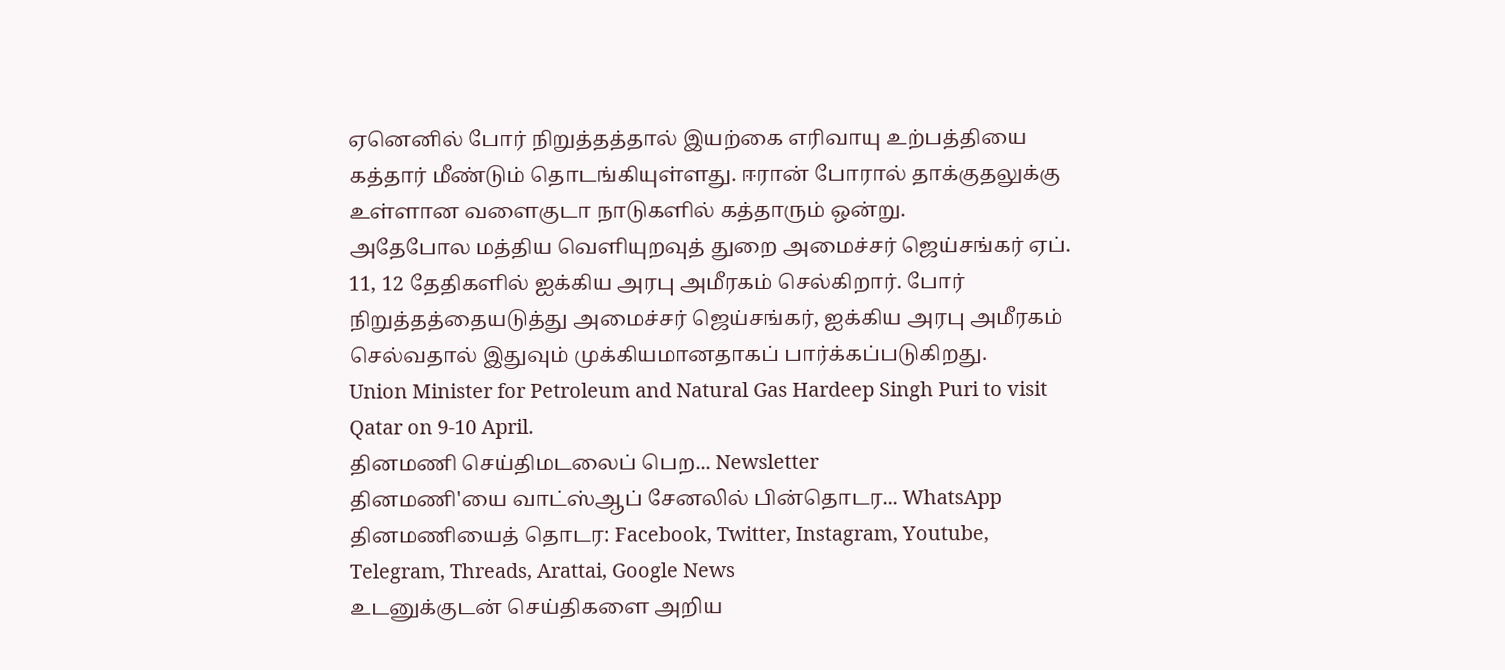ஏனெனில் போர் நிறுத்தத்தால் இயற்கை எரிவாயு உற்பத்தியை கத்தார் மீண்டும் தொடங்கியுள்ளது. ஈரான் போரால் தாக்குதலுக்கு உள்ளான வளைகுடா நாடுகளில் கத்தாரும் ஒன்று.
அதேபோல மத்திய வெளியுறவுத் துறை அமைச்சர் ஜெய்சங்கர் ஏப். 11, 12 தேதிகளில் ஐக்கிய அரபு அமீரகம் செல்கிறார். போர் நிறுத்தத்தையடுத்து அமைச்சர் ஜெய்சங்கர், ஐக்கிய அரபு அமீரகம் செல்வதால் இதுவும் முக்கியமானதாகப் பார்க்கப்படுகிறது.
Union Minister for Petroleum and Natural Gas Hardeep Singh Puri to visit Qatar on 9-10 April.
தினமணி செய்திமடலைப் பெற... Newsletter
தினமணி'யை வாட்ஸ்ஆப் சேனலில் பின்தொடர... WhatsApp
தினமணியைத் தொடர: Facebook, Twitter, Instagram, Youtube, Telegram, Threads, Arattai, Google News
உடனுக்குடன் செய்திகளை அறிய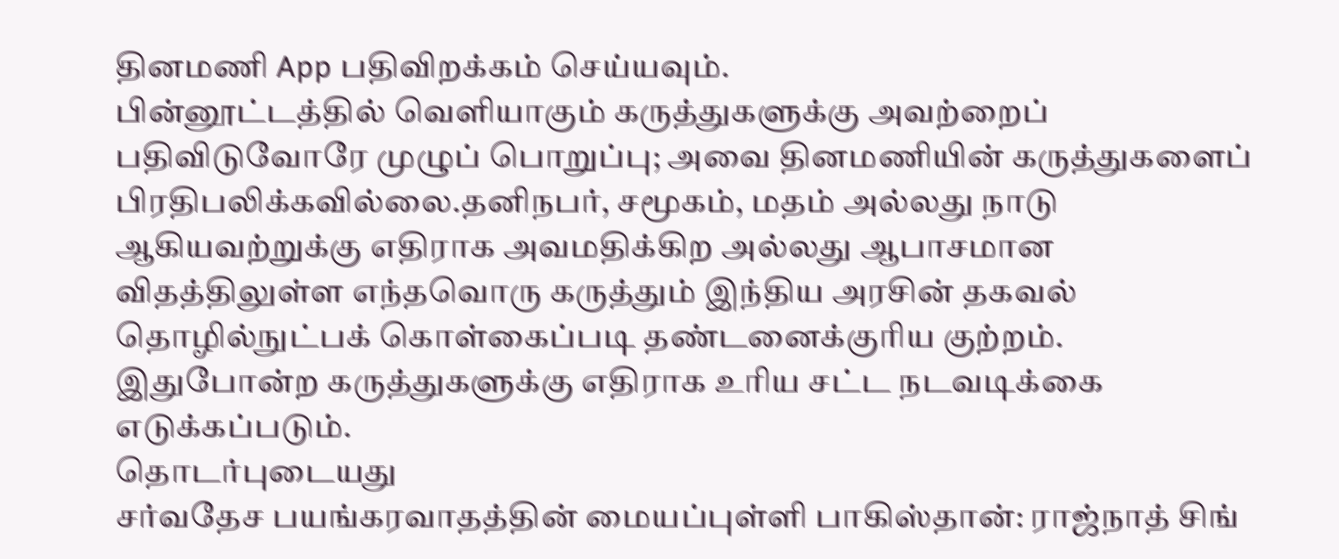தினமணி App பதிவிறக்கம் செய்யவும்.
பின்னூட்டத்தில் வெளியாகும் கருத்துகளுக்கு அவற்றைப் பதிவிடுவோரே முழுப் பொறுப்பு; அவை தினமணியின் கருத்துகளைப் பிரதிபலிக்கவில்லை.தனிநபர், சமூகம், மதம் அல்லது நாடு ஆகியவற்றுக்கு எதிராக அவமதிக்கிற அல்லது ஆபாசமான விதத்திலுள்ள எந்தவொரு கருத்தும் இந்திய அரசின் தகவல் தொழில்நுட்பக் கொள்கைப்படி தண்டனைக்குரிய குற்றம். இதுபோன்ற கருத்துகளுக்கு எதிராக உரிய சட்ட நடவடிக்கை எடுக்கப்படும்.
தொடர்புடையது
சர்வதேச பயங்கரவாதத்தின் மையப்புள்ளி பாகிஸ்தான்: ராஜ்நாத் சிங்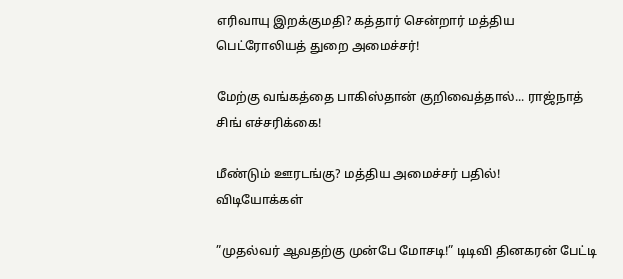எரிவாயு இறக்குமதி? கத்தார் சென்றார் மத்திய பெட்ரோலியத் துறை அமைச்சர்!

மேற்கு வங்கத்தை பாகிஸ்தான் குறிவைத்தால்... ராஜ்நாத் சிங் எச்சரிக்கை!

மீண்டும் ஊரடங்கு? மத்திய அமைச்சர் பதில்!
விடியோக்கள்

”முதல்வர் ஆவதற்கு முன்பே மோசடி!” டிடிவி தினகரன் பேட்டி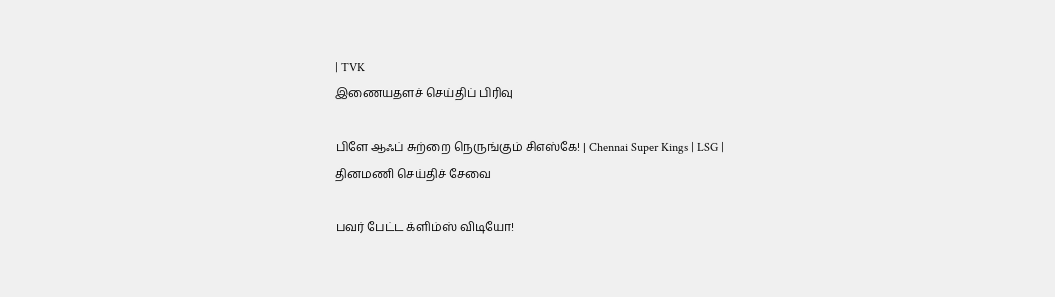| TVK
இணையதளச் செய்திப் பிரிவு

பிளே ஆஃப் சுற்றை நெருங்கும் சிஎஸ்கே! | Chennai Super Kings | LSG |
தினமணி செய்திச் சேவை

பவர் பேட்ட க்ளிம்ஸ் விடியோ!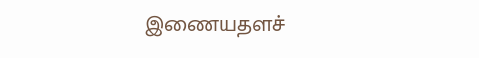இணையதளச்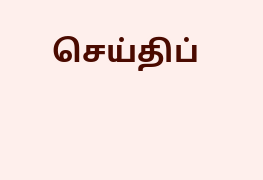செய்திப்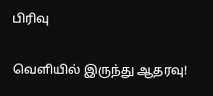பிரிவு

வெளியில் இருந்து ஆதரவு!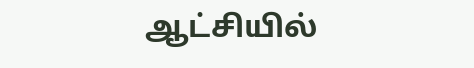ஆட்சியில்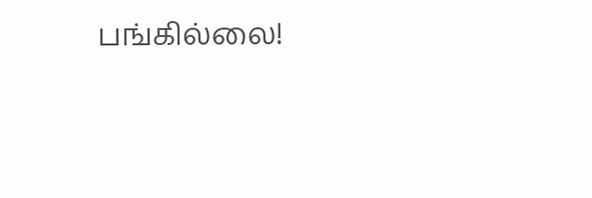பங்கில்லை!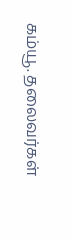கம்யூ. தலைவர்கள்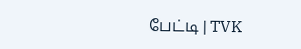பேட்டி | TVK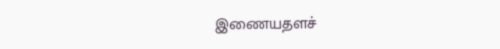இணையதளச்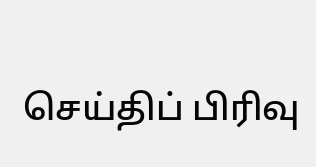செய்திப் பிரிவு